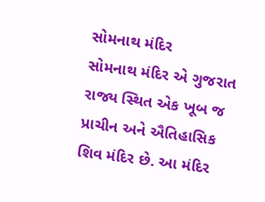સોમનાથ મંદિર
સોમનાથ મંદિર એ ગુજરાત રાજ્ય સ્થિત એક ખૂબ જ પ્રાચીન અને ઐતિહાસિક શિવ મંદિર છે. આ મંદિર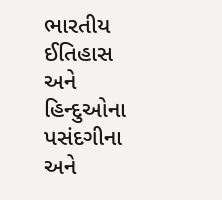ભારતીય ઈતિહાસ અને હિન્દુઓના પસંદગીના અને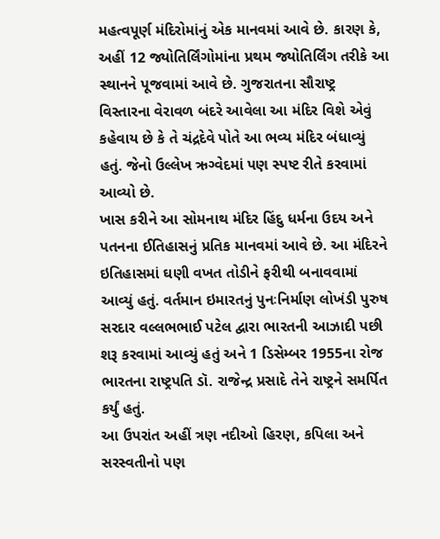મહત્વપૂર્ણ મંદિરોમાંનું એક માનવમાં આવે છે. કારણ કે, અહીં 12 જ્યોતિર્લિંગોમાંના પ્રથમ જ્યોતિર્લિંગ તરીકે આ સ્થાનને પૂજવામાં આવે છે. ગુજરાતના સૌરાષ્ટ્ર વિસ્તારના વેરાવળ બંદરે આવેલા આ મંદિર વિશે એવું કહેવાય છે કે તે ચંદ્રદેવે પોતે આ ભવ્ય મંદિર બંધાવ્યું હતું. જેનો ઉલ્લેખ ઋગ્વેદમાં પણ સ્પષ્ટ રીતે કરવામાં આવ્યો છે.
ખાસ કરીને આ સોમનાથ મંદિર હિંદુ ધર્મના ઉદય અને પતનના ઈતિહાસનું પ્રતિક માનવમાં આવે છે. આ મંદિરને ઇતિહાસમાં ઘણી વખત તોડીને ફરીથી બનાવવામાં આવ્યું હતું. વર્તમાન ઇમારતનું પુનઃનિર્માણ લોખંડી પુરુષ સરદાર વલ્લભભાઈ પટેલ દ્વારા ભારતની આઝાદી પછી શરૂ કરવામાં આવ્યું હતું અને 1 ડિસેમ્બર 1955ના રોજ ભારતના રાષ્ટ્રપતિ ડૉ. રાજેન્દ્ર પ્રસાદે તેને રાષ્ટ્રને સમર્પિત કર્યું હતું.
આ ઉપરાંત અહીં ત્રણ નદીઓ હિરણ, કપિલા અને સરસ્વતીનો પણ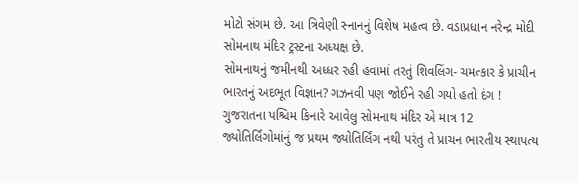મોટો સંગમ છે. આ ત્રિવેણી સ્નાનનું વિશેષ મહત્વ છે. વડાપ્રધાન નરેન્દ્ર મોદી સોમનાથ મંદિર ટ્રસ્ટના અધ્યક્ષ છે.
સોમનાથનું જમીનથી અધ્ધર રહી હવામાં તરતું શિવલિંગ- ચમત્કાર કે પ્રાચીન ભારતનું અદભૂત વિજ્ઞાન? ગઝનવી પણ જોઈને રહી ગયો હતો દંગ !
ગુજરાતના પશ્ચિમ કિનારે આવેલુ સોમનાથ મંદિર એ માત્ર 12 જ્યોતિર્લિંગોમાંનું જ પ્રથમ જ્યોતિર્લિંગ નથી પરંતુ તે પ્રાચન ભારતીય સ્થાપત્ય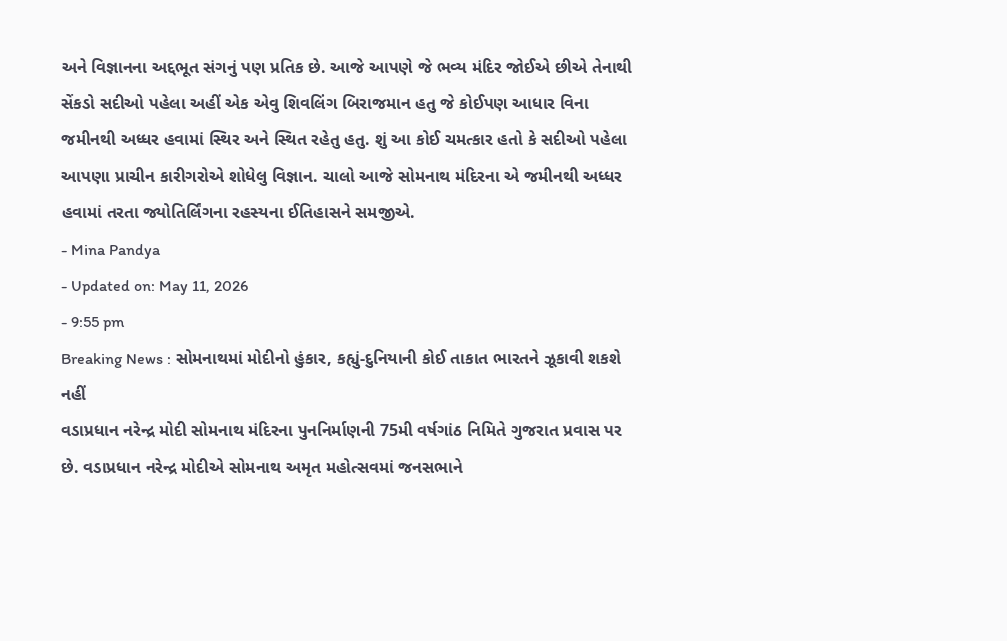અને વિજ્ઞાનના અદ્દભૂત સંગનું પણ પ્રતિક છે. આજે આપણે જે ભવ્ય મંદિર જોઈએ છીએ તેનાથી સેંકડો સદીઓ પહેલા અહીં એક એવુ શિવલિંગ બિરાજમાન હતુ જે કોઈપણ આધાર વિના જમીનથી અધ્ધર હવામાં સ્થિર અને સ્થિત રહેતુ હતુ. શું આ કોઈ ચમત્કાર હતો કે સદીઓ પહેલા આપણા પ્રાચીન કારીગરોએ શોધેલુ વિજ્ઞાન. ચાલો આજે સોમનાથ મંદિરના એ જમીનથી અધ્ધર હવામાં તરતા જ્યોતિર્લિંગના રહસ્યના ઈતિહાસને સમજીએ.
- Mina Pandya
- Updated on: May 11, 2026
- 9:55 pm
Breaking News : સોમનાથમાં મોદીનો હુંકાર, કહ્યું-દુનિયાની કોઈ તાકાત ભારતને ઝૂકાવી શકશે નહીં
વડાપ્રધાન નરેન્દ્ર મોદી સોમનાથ મંદિરના પુનનિર્માણની 75મી વર્ષગાંઠ નિમિતે ગુજરાત પ્રવાસ પર છે. વડાપ્રધાન નરેન્દ્ર મોદીએ સોમનાથ અમૃત મહોત્સવમાં જનસભાને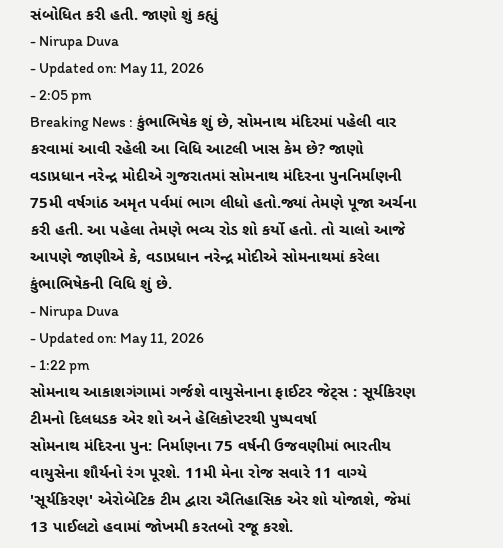સંબોધિત કરી હતી. જાણો શું કહ્યું
- Nirupa Duva
- Updated on: May 11, 2026
- 2:05 pm
Breaking News : કુંભાભિષેક શું છે, સોમનાથ મંદિરમાં પહેલી વાર કરવામાં આવી રહેલી આ વિધિ આટલી ખાસ કેમ છે? જાણો
વડાપ્રધાન નરેન્દ્ર મોદીએ ગુજરાતમાં સોમનાથ મંદિરના પુનનિર્માણની 75મી વર્ષગાંઠ અમૃત પર્વમાં ભાગ લીધો હતો.જ્યાં તેમણે પૂજા અર્ચના કરી હતી. આ પહેલા તેમણે ભવ્ય રોડ શો કર્યો હતો. તો ચાલો આજે આપણે જાણીએ કે, વડાપ્રધાન નરેન્દ્ર મોદીએ સોમનાથમાં કરેલા કુંભાભિષેકની વિધિ શું છે.
- Nirupa Duva
- Updated on: May 11, 2026
- 1:22 pm
સોમનાથ આકાશગંગામાં ગર્જશે વાયુસેનાના ફાઈટર જેટ્સ : સૂર્યકિરણ ટીમનો દિલધડક એર શો અને હેલિકોપ્ટરથી પુષ્પવર્ષા
સોમનાથ મંદિરના પુન: નિર્માણના 75 વર્ષની ઉજવણીમાં ભારતીય વાયુસેના શૌર્યનો રંગ પૂરશે. 11મી મેના રોજ સવારે 11 વાગ્યે 'સૂર્યકિરણ' એરોબેટિક ટીમ દ્વારા ઐતિહાસિક એર શો યોજાશે, જેમાં 13 પાઈલટો હવામાં જોખમી કરતબો રજૂ કરશે.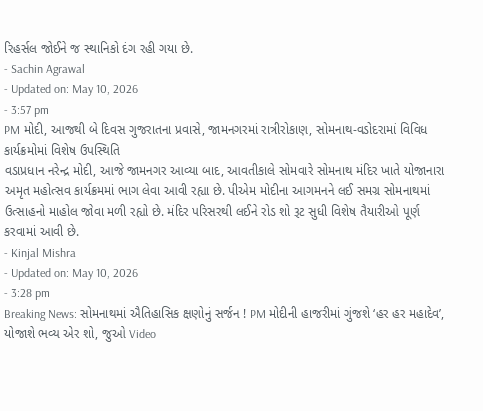રિહર્સલ જોઈને જ સ્થાનિકો દંગ રહી ગયા છે.
- Sachin Agrawal
- Updated on: May 10, 2026
- 3:57 pm
PM મોદી, આજથી બે દિવસ ગુજરાતના પ્રવાસે, જામનગરમાં રાત્રીરોકાણ, સોમનાથ-વડોદરામાં વિવિધ કાર્યક્રમોમાં વિશેષ ઉપસ્થિતિ
વડાપ્રધાન નરેન્દ્ર મોદી, આજે જામનગર આવ્યા બાદ, આવતીકાલે સોમવારે સોમનાથ મંદિર ખાતે યોજાનારા અમૃત મહોત્સવ કાર્યક્રમમાં ભાગ લેવા આવી રહ્યા છે. પીએમ મોદીના આગમનને લઈ સમગ્ર સોમનાથમાં ઉત્સાહનો માહોલ જોવા મળી રહ્યો છે. મંદિર પરિસરથી લઈને રોડ શો રૂટ સુધી વિશેષ તૈયારીઓ પૂર્ણ કરવામાં આવી છે.
- Kinjal Mishra
- Updated on: May 10, 2026
- 3:28 pm
Breaking News: સોમનાથમાં ઐતિહાસિક ક્ષણોનું સર્જન ! PM મોદીની હાજરીમાં ગુંજશે ‘હર હર મહાદેવ’, યોજાશે ભવ્ય એર શો, જુઓ Video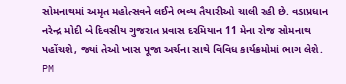સોમનાથમાં અમૃત મહોત્સવને લઈને ભવ્ય તૈયારીઓ ચાલી રહી છે. વડાપ્રધાન નરેન્દ્ર મોદી બે દિવસીય ગુજરાત પ્રવાસ દરમિયાન 11 મેના રોજ સોમનાથ પહોંચશે, જ્યાં તેઓ ખાસ પૂજા અર્ચના સાથે વિવિધ કાર્યક્રમોમાં ભાગ લેશે. PM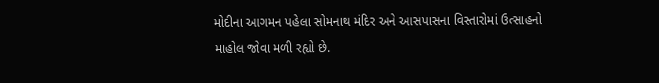મોદીના આગમન પહેલા સોમનાથ મંદિર અને આસપાસના વિસ્તારોમાં ઉત્સાહનો માહોલ જોવા મળી રહ્યો છે.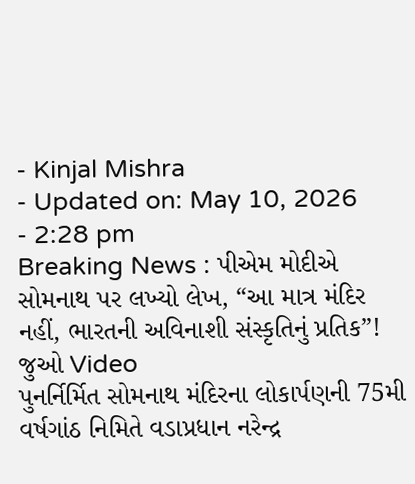- Kinjal Mishra
- Updated on: May 10, 2026
- 2:28 pm
Breaking News : પીએમ મોદીએ સોમનાથ પર લખ્યો લેખ, “આ માત્ર મંદિર નહીં, ભારતની અવિનાશી સંસ્કૃતિનું પ્રતિક”! જુઓ Video
પુનર્નિર્મિત સોમનાથ મંદિરના લોકાર્પણની 75મી વર્ષગાંઠ નિમિતે વડાપ્રધાન નરેન્દ્ર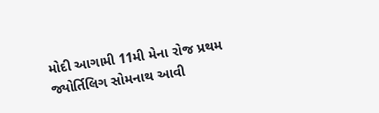મોદી આગામી 11મી મેના રોજ પ્રથમ જ્યોર્તિલિગ સોમનાથ આવી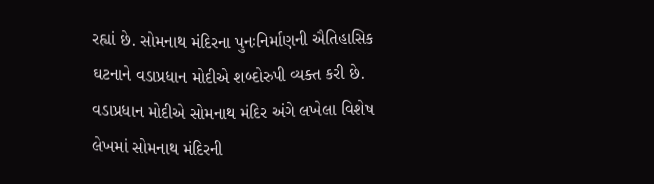રહ્યાં છે. સોમનાથ મંદિરના પુનઃનિર્માણની ઐતિહાસિક ઘટનાને વડાપ્રધાન મોદીએ શબ્દોરુપી વ્યક્ત કરી છે. વડાપ્રધાન મોદીએ સોમનાથ મંદિર અંગે લખેલા વિશેષ લેખમાં સોમનાથ મંદિરની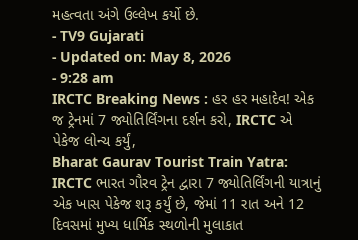મહત્વતા અંગે ઉલ્લેખ કર્યો છે.
- TV9 Gujarati
- Updated on: May 8, 2026
- 9:28 am
IRCTC Breaking News : હર હર મહાદેવ! એક જ ટ્રેનમાં 7 જ્યોતિર્લિંગના દર્શન કરો, IRCTC એ પેકેજ લોન્ચ કર્યું,
Bharat Gaurav Tourist Train Yatra: IRCTC ભારત ગૌરવ ટ્રેન દ્વારા 7 જ્યોતિર્લિંગની યાત્રાનું એક ખાસ પેકેજ શરૂ કર્યું છે, જેમાં 11 રાત અને 12 દિવસમાં મુખ્ય ધાર્મિક સ્થળોની મુલાકાત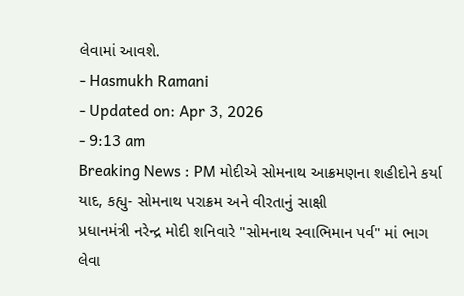લેવામાં આવશે.
- Hasmukh Ramani
- Updated on: Apr 3, 2026
- 9:13 am
Breaking News : PM મોદીએ સોમનાથ આક્રમણના શહીદોને કર્યા યાદ, કહ્યુ- સોમનાથ પરાક્રમ અને વીરતાનું સાક્ષી
પ્રધાનમંત્રી નરેન્દ્ર મોદી શનિવારે "સોમનાથ સ્વાભિમાન પર્વ" માં ભાગ લેવા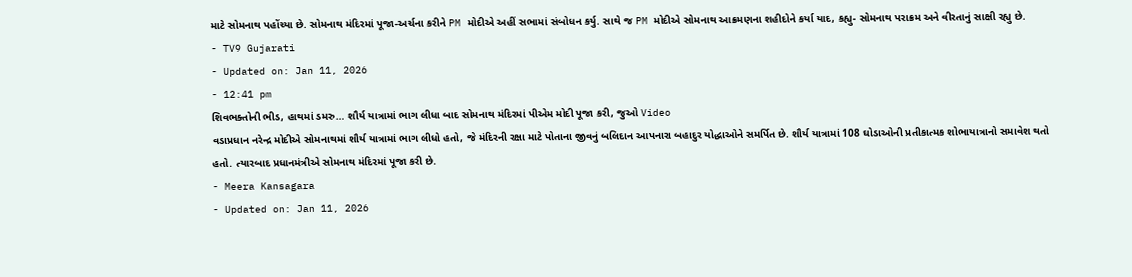માટે સોમનાથ પહોંચ્યા છે. સોમનાથ મંદિરમાં પૂજા-અર્ચના કરીને PM મોદીએ અહીં સભામાં સંબોધન કર્યુ. સાથે જ PM મોદીએ સોમનાથ આક્રમણના શહીદોને કર્યા યાદ, કહ્યુ- સોમનાથ પરાક્રમ અને વીરતાનું સાક્ષી રહ્યુ છે.
- TV9 Gujarati
- Updated on: Jan 11, 2026
- 12:41 pm
શિવભક્તોની ભીડ, હાથમાં ડમરુ… શૌર્ય યાત્રામાં ભાગ લીધા બાદ સોમનાથ મંદિરમાં પીએમ મોદી પૂજા કરી, જુઓ Video
વડાપ્રધાન નરેન્દ્ર મોદીએ સોમનાથમાં શૌર્ય યાત્રામાં ભાગ લીધો હતો, જે મંદિરની રક્ષા માટે પોતાના જીવનું બલિદાન આપનારા બહાદુર યોદ્ધાઓને સમર્પિત છે. શૌર્ય યાત્રામાં 108 ઘોડાઓની પ્રતીકાત્મક શોભાયાત્રાનો સમાવેશ થતો હતો. ત્યારબાદ પ્રધાનમંત્રીએ સોમનાથ મંદિરમાં પૂજા કરી છે.
- Meera Kansagara
- Updated on: Jan 11, 2026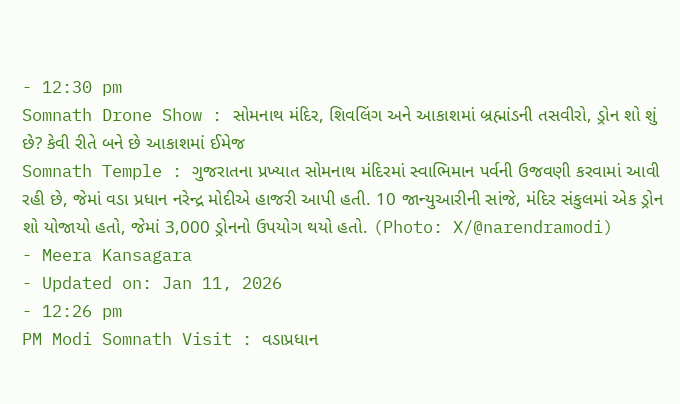- 12:30 pm
Somnath Drone Show : સોમનાથ મંદિર, શિવલિંગ અને આકાશમાં બ્રહ્માંડની તસવીરો, ડ્રોન શો શું છે? કેવી રીતે બને છે આકાશમાં ઈમેજ
Somnath Temple : ગુજરાતના પ્રખ્યાત સોમનાથ મંદિરમાં સ્વાભિમાન પર્વની ઉજવણી કરવામાં આવી રહી છે, જેમાં વડા પ્રધાન નરેન્દ્ર મોદીએ હાજરી આપી હતી. 10 જાન્યુઆરીની સાંજે, મંદિર સંકુલમાં એક ડ્રોન શો યોજાયો હતો, જેમાં 3,000 ડ્રોનનો ઉપયોગ થયો હતો. (Photo: X/@narendramodi)
- Meera Kansagara
- Updated on: Jan 11, 2026
- 12:26 pm
PM Modi Somnath Visit : વડાપ્રધાન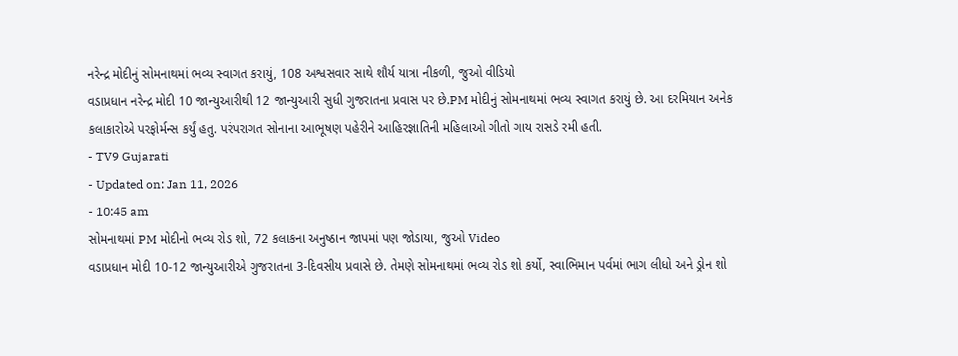નરેન્દ્ર મોદીનું સોમનાથમાં ભવ્ય સ્વાગત કરાયું, 108 અશ્વસવાર સાથે શૌર્ય યાત્રા નીકળી, જુઓ વીડિયો
વડાપ્રધાન નરેન્દ્ર મોદી 10 જાન્યુઆરીથી 12 જાન્યુઆરી સુધી ગુજરાતના પ્રવાસ પર છે.PM મોદીનું સોમનાથમાં ભવ્ય સ્વાગત કરાયું છે. આ દરમિયાન અનેક કલાકારોએ પરફોર્મન્સ કર્યું હતુ. પરંપરાગત સોનાના આભૂષણ પહેરીને આહિરજ્ઞાતિની મહિલાઓ ગીતો ગાય રાસડે રમી હતી.
- TV9 Gujarati
- Updated on: Jan 11, 2026
- 10:45 am
સોમનાથમાં PM મોદીનો ભવ્ય રોડ શો, 72 કલાકના અનુષ્ઠાન જાપમાં પણ જોડાયા, જુઓ Video
વડાપ્રધાન મોદી 10-12 જાન્યુઆરીએ ગુજરાતના 3-દિવસીય પ્રવાસે છે. તેમણે સોમનાથમાં ભવ્ય રોડ શો કર્યો, સ્વાભિમાન પર્વમાં ભાગ લીધો અને ડ્રોન શો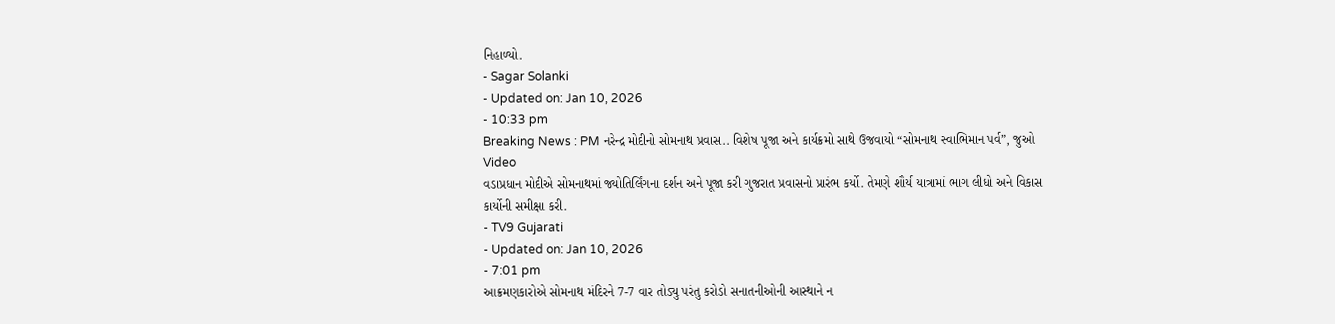નિહાળ્યો.
- Sagar Solanki
- Updated on: Jan 10, 2026
- 10:33 pm
Breaking News : PM નરેન્દ્ર મોદીનો સોમનાથ પ્રવાસ.. વિશેષ પૂજા અને કાર્યક્રમો સાથે ઉજવાયો “સોમનાથ સ્વાભિમાન પર્વ”, જુઓ Video
વડાપ્રધાન મોદીએ સોમનાથમાં જ્યોતિર્લિંગના દર્શન અને પૂજા કરી ગુજરાત પ્રવાસનો પ્રારંભ કર્યો. તેમણે શૌર્ય યાત્રામાં ભાગ લીધો અને વિકાસ કાર્યોની સમીક્ષા કરી.
- TV9 Gujarati
- Updated on: Jan 10, 2026
- 7:01 pm
આક્રમણકારોએ સોમનાથ મંદિરને 7-7 વાર તોડ્યુ પરંતુ કરોડો સનાતનીઓની આસ્થાને ન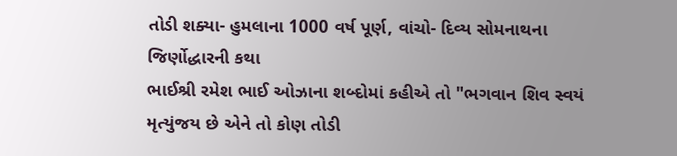તોડી શક્યા- હુમલાના 1000 વર્ષ પૂર્ણ, વાંચો- દિવ્ય સોમનાથના જિર્ણોદ્ધારની કથા
ભાઈશ્રી રમેશ ભાઈ ઓઝાના શબ્દોમાં કહીએ તો "ભગવાન શિવ સ્વયં મૃત્યુંજય છે એને તો કોણ તોડી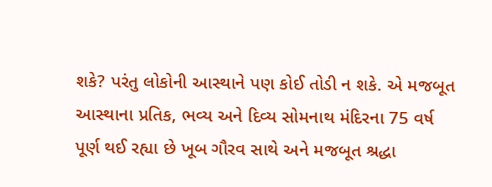શકે? પરંતુ લોકોની આસ્થાને પણ કોઈ તોડી ન શકે. એ મજબૂત આસ્થાના પ્રતિક, ભવ્ય અને દિવ્ય સોમનાથ મંદિરના 75 વર્ષ પૂર્ણ થઈ રહ્યા છે ખૂબ ગૌરવ સાથે અને મજબૂત શ્રદ્ધા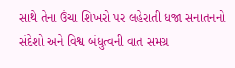સાથે તેના ઉંચા શિખરો પર લહેરાતી ધજા સનાતનનો સંદેશો અને વિશ્વ બંધુત્વની વાત સમગ્ર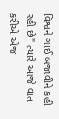વિશ્વને ગાઈ બજાવીને કહી રહી છે" ત્યારે આજે વાત કરીએ એજ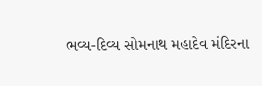ભવ્ય-દિવ્ય સોમનાથ મહાદેવ મંદિરના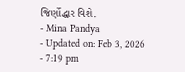જિર્ણોદ્ધાર વિશે.
- Mina Pandya
- Updated on: Feb 3, 2026
- 7:19 pm